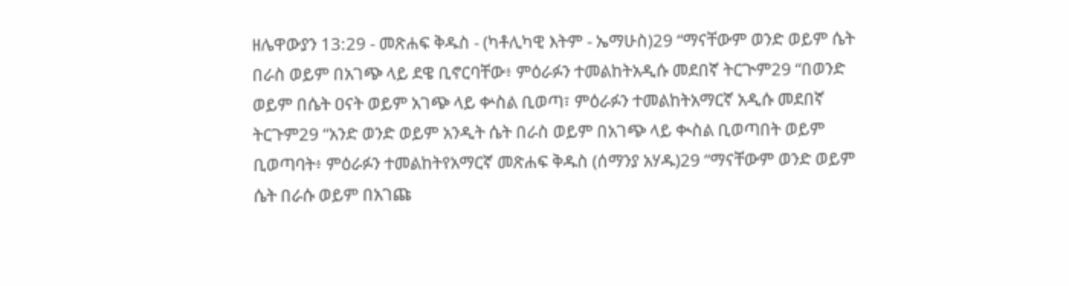ዘሌዋውያን 13:29 - መጽሐፍ ቅዱስ - (ካቶሊካዊ እትም - ኤማሁስ)29 “ማናቸውም ወንድ ወይም ሴት በራስ ወይም በአገጭ ላይ ደዌ ቢኖርባቸው፥ ምዕራፉን ተመልከትአዲሱ መደበኛ ትርጒም29 “በወንድ ወይም በሴት ዐናት ወይም አገጭ ላይ ቍስል ቢወጣ፣ ምዕራፉን ተመልከትአማርኛ አዲሱ መደበኛ ትርጉም29 “አንድ ወንድ ወይም አንዲት ሴት በራስ ወይም በአገጭ ላይ ቊስል ቢወጣበት ወይም ቢወጣባት፥ ምዕራፉን ተመልከትየአማርኛ መጽሐፍ ቅዱስ (ሰማንያ አሃዱ)29 “ማናቸውም ወንድ ወይም ሴት በራሱ ወይም በአገጩ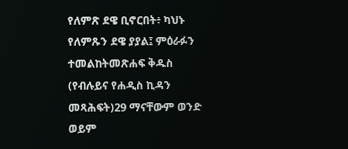የለምጽ ደዌ ቢኖርበት፥ ካህኑ የለምጹን ደዌ ያያል፤ ምዕራፉን ተመልከትመጽሐፍ ቅዱስ (የብሉይና የሐዲስ ኪዳን መጻሕፍት)29 ማናቸውም ወንድ ወይም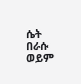ሴት በራሱ ወይም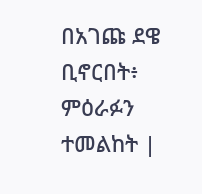በአገጩ ደዌ ቢኖርበት፥ ምዕራፉን ተመልከት |